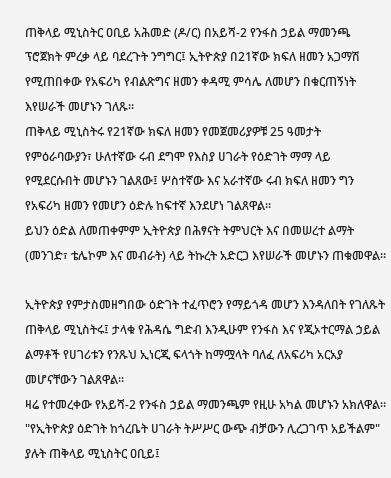ጠቅላይ ሚኒስትር ዐቢይ አሕመድ (ዶ/ር) በአይሻ-2 የንፋስ ኃይል ማመንጫ ፕሮጀክት ምረቃ ላይ ባደረጉት ንግግር፤ ኢትዮጵያ በ21ኛው ክፍለ ዘመን አጋማሽ የሚጠበቀው የአፍሪካ የብልጽግና ዘመን ቀዳሚ ምሳሌ ለመሆን በቁርጠኝነት እየሠራች መሆኑን ገለጹ።
ጠቅላይ ሚኒስትሩ የ21ኛው ክፍለ ዘመን የመጀመሪያዎቹ 25 ዓመታት የምዕራባውያን፣ ሁለተኛው ሩብ ደግሞ የእስያ ሀገራት የዕድገት ማማ ላይ የሚደርሱበት መሆኑን ገልጸው፤ ሦስተኛው እና አራተኛው ሩብ ክፍለ ዘመን ግን የአፍሪካ ዘመን የመሆን ዕድሉ ከፍተኛ እንደሆነ ገልጸዋል።
ይህን ዕድል ለመጠቀምም ኢትዮጵያ በሕፃናት ትምህርት እና በመሠረተ ልማት (መንገድ፣ ቴሌኮም እና መብራት) ላይ ትኩረት አድርጋ እየሠራች መሆኑን ጠቁመዋል።

ኢትዮጵያ የምታስመዘግበው ዕድገት ተፈጥሮን የማይጎዳ መሆን እንዳለበት የገለጹት ጠቅላይ ሚኒስትሩ፤ ታላቁ የሕዳሴ ግድብ እንዲሁም የንፋስ እና የጂኦተርማል ኃይል ልማቶች የሀገሪቱን የንጹህ ኢነርጂ ፍላጎት ከማሟላት ባለፈ ለአፍሪካ አርአያ መሆናቸውን ገልጸዋል።
ዛሬ የተመረቀው የአይሻ-2 የንፋስ ኃይል ማመንጫም የዚሁ አካል መሆኑን አክለዋል።
"የኢትዮጵያ ዕድገት ከጎረቤት ሀገራት ትሥሥር ውጭ ብቻውን ሊረጋገጥ አይችልም" ያሉት ጠቅላይ ሚኒስትር ዐቢይ፤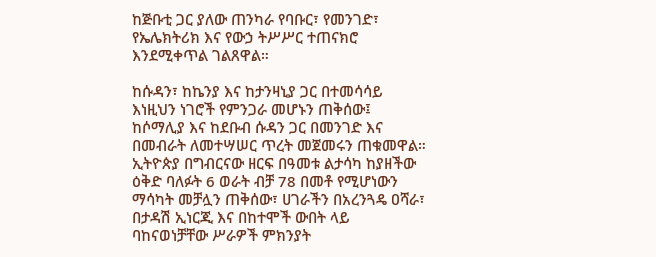ከጅቡቲ ጋር ያለው ጠንካራ የባቡር፣ የመንገድ፣ የኤሌክትሪክ እና የውኃ ትሥሥር ተጠናክሮ እንደሚቀጥል ገልጸዋል።

ከሱዳን፣ ከኬንያ እና ከታንዛኒያ ጋር በተመሳሳይ እነዚህን ነገሮች የምንጋራ መሆኑን ጠቅሰው፤ ከሶማሊያ እና ከደቡብ ሱዳን ጋር በመንገድ እና በመብራት ለመተሣሠር ጥረት መጀመሩን ጠቁመዋል።
ኢትዮጵያ በግብርናው ዘርፍ በዓመቱ ልታሳካ ከያዘችው ዕቅድ ባለፉት 6 ወራት ብቻ 78 በመቶ የሚሆነውን ማሳካት መቻሏን ጠቅሰው፣ ሀገራችን በአረንጓዴ ዐሻራ፣ በታዳሽ ኢነርጂ እና በከተሞች ውበት ላይ ባከናወነቻቸው ሥራዎች ምክንያት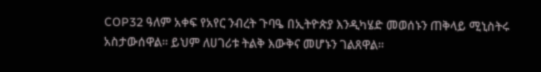COP32 ዓለም አቀፍ የአየር ንብረት ጉባዔ በኢትዮጵያ እንዲካሄድ መወሰኑን ጠቅላይ ሚኒስትሩ አስታውሰዋል። ይህም ለሀገሪቱ ትልቅ እውቅና መሆኑን ገልጸዋል።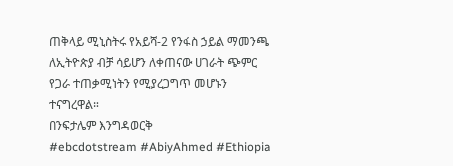ጠቅላይ ሚኒስትሩ የአይሻ-2 የንፋስ ኃይል ማመንጫ ለኢትዮጵያ ብቻ ሳይሆን ለቀጠናው ሀገራት ጭምር የጋራ ተጠቃሚነትን የሚያረጋግጥ መሆኑን ተናግረዋል።
በንፍታሌም እንግዳወርቅ
#ebcdotstream #AbiyAhmed #Ethiopia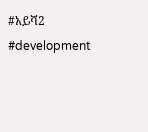#አይሻ2 #development